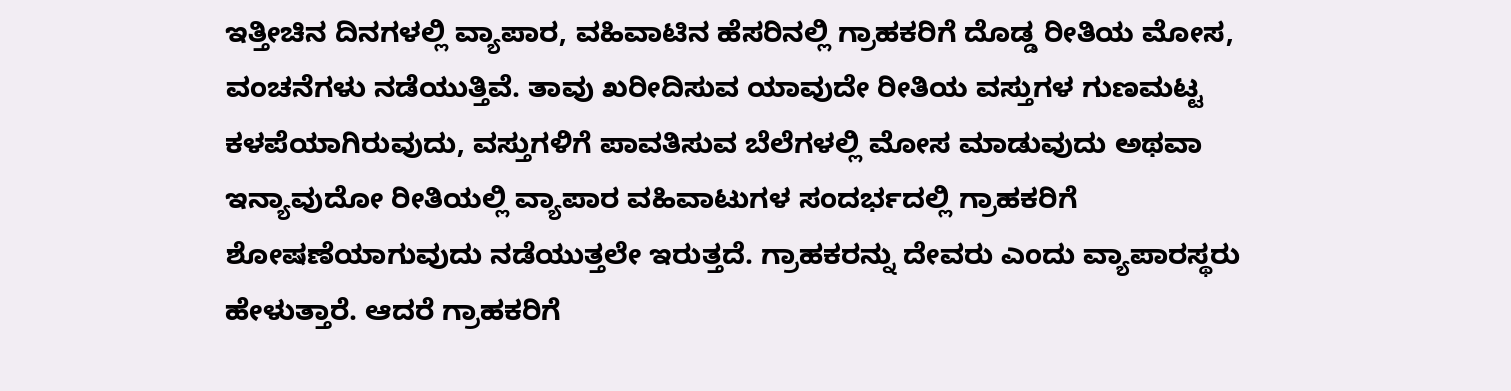ಇತ್ತೀಚಿನ ದಿನಗಳಲ್ಲಿ ವ್ಯಾಪಾರ, ವಹಿವಾಟಿನ ಹೆಸರಿನಲ್ಲಿ ಗ್ರಾಹಕರಿಗೆ ದೊಡ್ಡ ರೀತಿಯ ಮೋಸ, ವಂಚನೆಗಳು ನಡೆಯುತ್ತಿವೆ. ತಾವು ಖರೀದಿಸುವ ಯಾವುದೇ ರೀತಿಯ ವಸ್ತುಗಳ ಗುಣಮಟ್ಟ ಕಳಪೆಯಾಗಿರುವುದು, ವಸ್ತುಗಳಿಗೆ ಪಾವತಿಸುವ ಬೆಲೆಗಳಲ್ಲಿ ಮೋಸ ಮಾಡುವುದು ಅಥವಾ ಇನ್ಯಾವುದೋ ರೀತಿಯಲ್ಲಿ ವ್ಯಾಪಾರ ವಹಿವಾಟುಗಳ ಸಂದರ್ಭದಲ್ಲಿ ಗ್ರಾಹಕರಿಗೆ ಶೋಷಣೆಯಾಗುವುದು ನಡೆಯುತ್ತಲೇ ಇರುತ್ತದೆ. ಗ್ರಾಹಕರನ್ನು ದೇವರು ಎಂದು ವ್ಯಾಪಾರಸ್ಥರು ಹೇಳುತ್ತಾರೆ. ಆದರೆ ಗ್ರಾಹಕರಿಗೆ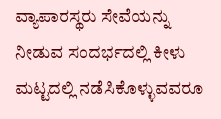ವ್ಯಾಪಾರಸ್ಥರು ಸೇವೆಯನ್ನು ನೀಡುವ ಸಂದರ್ಭದಲ್ಲಿ ಕೀಳು ಮಟ್ಟದಲ್ಲಿ ನಡೆಸಿಕೊಳ್ಳುವವರೂ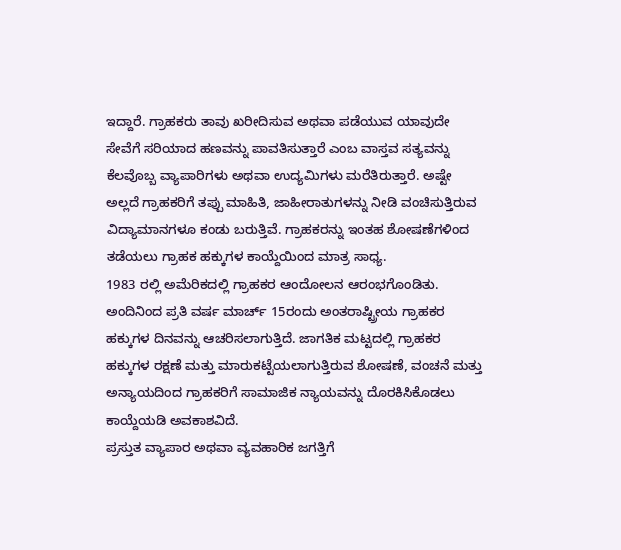ಇದ್ದಾರೆ. ಗ್ರಾಹಕರು ತಾವು ಖರೀದಿಸುವ ಅಥವಾ ಪಡೆಯುವ ಯಾವುದೇ ಸೇವೆಗೆ ಸರಿಯಾದ ಹಣವನ್ನು ಪಾವತಿಸುತ್ತಾರೆ ಎಂಬ ವಾಸ್ತವ ಸತ್ಯವನ್ನು ಕೆಲವೊಬ್ಬ ವ್ಯಾಪಾರಿಗಳು ಅಥವಾ ಉದ್ಯಮಿಗಳು ಮರೆತಿರುತ್ತಾರೆ. ಅಷ್ಟೇ ಅಲ್ಲದೆ ಗ್ರಾಹಕರಿಗೆ ತಪ್ಪು ಮಾಹಿತಿ, ಜಾಹೀರಾತುಗಳನ್ನು ನೀಡಿ ವಂಚಿಸುತ್ತಿರುವ ವಿದ್ಯಾಮಾನಗಳೂ ಕಂಡು ಬರುತ್ತಿವೆ. ಗ್ರಾಹಕರನ್ನು ಇಂತಹ ಶೋಷಣೆಗಳಿಂದ ತಡೆಯಲು ಗ್ರಾಹಕ ಹಕ್ಕುಗಳ ಕಾಯ್ದೆಯಿಂದ ಮಾತ್ರ ಸಾಧ್ಯ.
1983 ರಲ್ಲಿ ಅಮೆರಿಕದಲ್ಲಿ ಗ್ರಾಹಕರ ಆಂದೋಲನ ಆರಂಭಗೊಂಡಿತು. ಅಂದಿನಿಂದ ಪ್ರತಿ ವರ್ಷ ಮಾರ್ಚ್ 15ರಂದು ಅಂತರಾಷ್ಟ್ರೀಯ ಗ್ರಾಹಕರ ಹಕ್ಕುಗಳ ದಿನವನ್ನು ಆಚರಿಸಲಾಗುತ್ತಿದೆ. ಜಾಗತಿಕ ಮಟ್ಟದಲ್ಲಿ ಗ್ರಾಹಕರ ಹಕ್ಕುಗಳ ರಕ್ಷಣೆ ಮತ್ತು ಮಾರುಕಟ್ಟೆಯಲಾಗುತ್ತಿರುವ ಶೋಷಣೆ, ವಂಚನೆ ಮತ್ತು ಅನ್ಯಾಯದಿಂದ ಗ್ರಾಹಕರಿಗೆ ಸಾಮಾಜಿಕ ನ್ಯಾಯವನ್ನು ದೊರಕಿಸಿಕೊಡಲು ಕಾಯ್ದೆಯಡಿ ಅವಕಾಶವಿದೆ.
ಪ್ರಸ್ತುತ ವ್ಯಾಪಾರ ಅಥವಾ ವ್ಯವಹಾರಿಕ ಜಗತ್ತಿಗೆ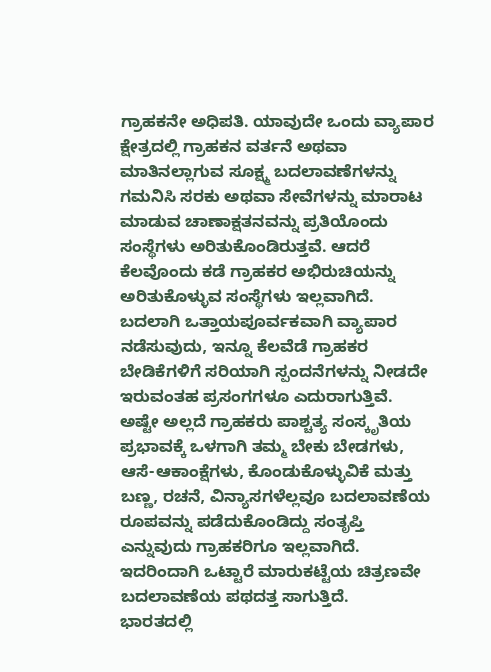ಗ್ರಾಹಕನೇ ಅಧಿಪತಿ. ಯಾವುದೇ ಒಂದು ವ್ಯಾಪಾರ ಕ್ಷೇತ್ರದಲ್ಲಿ ಗ್ರಾಹಕನ ವರ್ತನೆ ಅಥವಾ ಮಾತಿನಲ್ಲಾಗುವ ಸೂಕ್ಷ್ಮ ಬದಲಾವಣೆಗಳನ್ನು ಗಮನಿಸಿ ಸರಕು ಅಥವಾ ಸೇವೆಗಳನ್ನು ಮಾರಾಟ ಮಾಡುವ ಚಾಣಾಕ್ಷತನವನ್ನು ಪ್ರತಿಯೊಂದು ಸಂಸ್ಥೆಗಳು ಅರಿತುಕೊಂಡಿರುತ್ತವೆ. ಆದರೆ ಕೆಲವೊಂದು ಕಡೆ ಗ್ರಾಹಕರ ಅಭಿರುಚಿಯನ್ನು ಅರಿತುಕೊಳ್ಳುವ ಸಂಸ್ಥೆಗಳು ಇಲ್ಲವಾಗಿದೆ. ಬದಲಾಗಿ ಒತ್ತಾಯಪೂರ್ವಕವಾಗಿ ವ್ಯಾಪಾರ ನಡೆಸುವುದು, ಇನ್ನೂ ಕೆಲವೆಡೆ ಗ್ರಾಹಕರ ಬೇಡಿಕೆಗಳಿಗೆ ಸರಿಯಾಗಿ ಸ್ಪಂದನೆಗಳನ್ನು ನೀಡದೇ ಇರುವಂತಹ ಪ್ರಸಂಗಗಳೂ ಎದುರಾಗುತ್ತಿವೆ. ಅಷ್ಟೇ ಅಲ್ಲದೆ ಗ್ರಾಹಕರು ಪಾಶ್ಚತ್ಯ ಸಂಸ್ಕೃತಿಯ ಪ್ರಭಾವಕ್ಕೆ ಒಳಗಾಗಿ ತಮ್ಮ ಬೇಕು ಬೇಡಗಳು, ಆಸೆ-ಆಕಾಂಕ್ಷೆಗಳು, ಕೊಂಡುಕೊಳ್ಳುವಿಕೆ ಮತ್ತು ಬಣ್ಣ, ರಚನೆ, ವಿನ್ಯಾಸಗಳೆಲ್ಲವೂ ಬದಲಾವಣೆಯ ರೂಪವನ್ನು ಪಡೆದುಕೊಂಡಿದ್ದು ಸಂತೃಪ್ತಿ ಎನ್ನುವುದು ಗ್ರಾಹಕರಿಗೂ ಇಲ್ಲವಾಗಿದೆ. ಇದರಿಂದಾಗಿ ಒಟ್ಟಾರೆ ಮಾರುಕಟ್ಟೆಯ ಚಿತ್ರಣವೇ ಬದಲಾವಣೆಯ ಪಥದತ್ತ ಸಾಗುತ್ತಿದೆ.
ಭಾರತದಲ್ಲಿ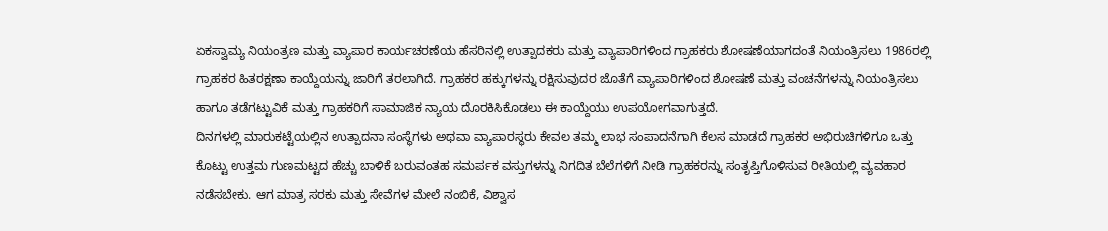ಏಕಸ್ವಾಮ್ಯ ನಿಯಂತ್ರಣ ಮತ್ತು ವ್ಯಾಪಾರ ಕಾರ್ಯಚರಣೆಯ ಹೆಸರಿನಲ್ಲಿ ಉತ್ಪಾದಕರು ಮತ್ತು ವ್ಯಾಪಾರಿಗಳಿಂದ ಗ್ರಾಹಕರು ಶೋಷಣೆಯಾಗದಂತೆ ನಿಯಂತ್ರಿಸಲು 1986ರಲ್ಲಿ ಗ್ರಾಹಕರ ಹಿತರಕ್ಷಣಾ ಕಾಯ್ದೆಯನ್ನು ಜಾರಿಗೆ ತರಲಾಗಿದೆ. ಗ್ರಾಹಕರ ಹಕ್ಕುಗಳನ್ನು ರಕ್ಷಿಸುವುದರ ಜೊತೆಗೆ ವ್ಯಾಪಾರಿಗಳಿಂದ ಶೋಷಣೆ ಮತ್ತು ವಂಚನೆಗಳನ್ನು ನಿಯಂತ್ರಿಸಲು ಹಾಗೂ ತಡೆಗಟ್ಟುವಿಕೆ ಮತ್ತು ಗ್ರಾಹಕರಿಗೆ ಸಾಮಾಜಿಕ ನ್ಯಾಯ ದೊರಕಿಸಿಕೊಡಲು ಈ ಕಾಯ್ದೆಯು ಉಪಯೋಗವಾಗುತ್ತದೆ.
ದಿನಗಳಲ್ಲಿ ಮಾರುಕಟ್ಟೆಯಲ್ಲಿನ ಉತ್ಪಾದನಾ ಸಂಸ್ಥೆಗಳು ಅಥವಾ ವ್ಯಾಪಾರಸ್ಥರು ಕೇವಲ ತಮ್ಮ ಲಾಭ ಸಂಪಾದನೆಗಾಗಿ ಕೆಲಸ ಮಾಡದೆ ಗ್ರಾಹಕರ ಅಭಿರುಚಿಗಳಿಗೂ ಒತ್ತು ಕೊಟ್ಟು ಉತ್ತಮ ಗುಣಮಟ್ಟದ ಹೆಚ್ಚು ಬಾಳಿಕೆ ಬರುವಂತಹ ಸಮರ್ಪಕ ವಸ್ತುಗಳನ್ನು ನಿಗದಿತ ಬೆಲೆಗಳಿಗೆ ನೀಡಿ ಗ್ರಾಹಕರನ್ನು ಸಂತೃಪ್ತಿಗೊಳಿಸುವ ರೀತಿಯಲ್ಲಿ ವ್ಯವಹಾರ ನಡೆಸಬೇಕು. ಆಗ ಮಾತ್ರ ಸರಕು ಮತ್ತು ಸೇವೆಗಳ ಮೇಲೆ ನಂಬಿಕೆ, ವಿಶ್ವಾಸ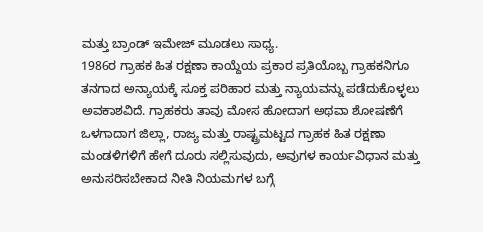ಮತ್ತು ಬ್ರಾಂಡ್ ಇಮೇಜ್ ಮೂಡಲು ಸಾಧ್ಯ.
1986ರ ಗ್ರಾಹಕ ಹಿತ ರಕ್ಷಣಾ ಕಾಯ್ದೆಯ ಪ್ರಕಾರ ಪ್ರತಿಯೊಬ್ಬ ಗ್ರಾಹಕನಿಗೂ ತನಗಾದ ಅನ್ಯಾಯಕ್ಕೆ ಸೂಕ್ತ ಪರಿಹಾರ ಮತ್ತು ನ್ಯಾಯವನ್ನು ಪಡೆದುಕೊಳ್ಳಲು ಅವಕಾಶವಿದೆ. ಗ್ರಾಹಕರು ತಾವು ಮೋಸ ಹೋದಾಗ ಅಥವಾ ಶೋಷಣೆಗೆ ಒಳಗಾದಾಗ ಜಿಲ್ಲಾ, ರಾಜ್ಯ ಮತ್ತು ರಾಷ್ಟ್ರಮಟ್ಟದ ಗ್ರಾಹಕ ಹಿತ ರಕ್ಷಣಾ ಮಂಡಳಿಗಳಿಗೆ ಹೇಗೆ ದೂರು ಸಲ್ಲಿಸುವುದು, ಅವುಗಳ ಕಾರ್ಯವಿಧಾನ ಮತ್ತು ಅನುಸರಿಸಬೇಕಾದ ನೀತಿ ನಿಯಮಗಳ ಬಗ್ಗೆ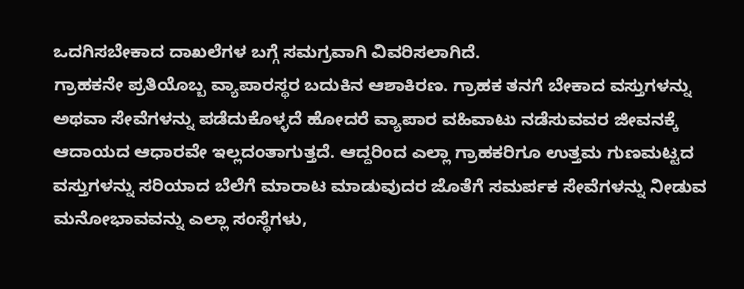ಒದಗಿಸಬೇಕಾದ ದಾಖಲೆಗಳ ಬಗ್ಗೆ ಸಮಗ್ರವಾಗಿ ವಿವರಿಸಲಾಗಿದೆ.
ಗ್ರಾಹಕನೇ ಪ್ರತಿಯೊಬ್ಬ ವ್ಯಾಪಾರಸ್ಥರ ಬದುಕಿನ ಆಶಾಕಿರಣ. ಗ್ರಾಹಕ ತನಗೆ ಬೇಕಾದ ವಸ್ತುಗಳನ್ನು ಅಥವಾ ಸೇವೆಗಳನ್ನು ಪಡೆದುಕೊಳ್ಳದೆ ಹೋದರೆ ವ್ಯಾಪಾರ ವಹಿವಾಟು ನಡೆಸುವವರ ಜೀವನಕ್ಕೆ ಆದಾಯದ ಆಧಾರವೇ ಇಲ್ಲದಂತಾಗುತ್ತದೆ. ಆದ್ದರಿಂದ ಎಲ್ಲಾ ಗ್ರಾಹಕರಿಗೂ ಉತ್ತಮ ಗುಣಮಟ್ಟದ ವಸ್ತುಗಳನ್ನು ಸರಿಯಾದ ಬೆಲೆಗೆ ಮಾರಾಟ ಮಾಡುವುದರ ಜೊತೆಗೆ ಸಮರ್ಪಕ ಸೇವೆಗಳನ್ನು ನೀಡುವ ಮನೋಭಾವವನ್ನು ಎಲ್ಲಾ ಸಂಸ್ಥೆಗಳು,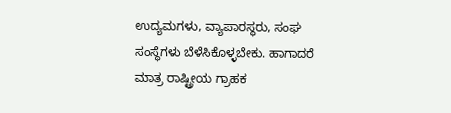ಉದ್ಯಮಗಳು, ವ್ಯಾಪಾರಸ್ಥರು, ಸಂಘ ಸಂಸ್ಥೆಗಳು ಬೆಳೆಸಿಕೊಳ್ಳಬೇಕು. ಹಾಗಾದರೆ ಮಾತ್ರ ರಾಷ್ಟ್ರೀಯ ಗ್ರಾಹಕ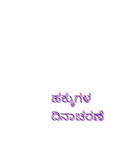ಹಕ್ಕುಗಳ ದಿನಾಚರಣೆ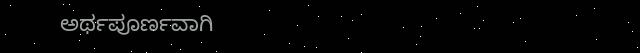ಅರ್ಥಪೂರ್ಣವಾಗಿ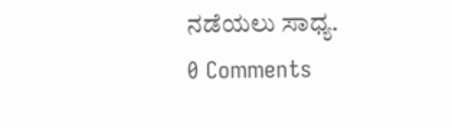ನಡೆಯಲು ಸಾಧ್ಯ.
0 Comments